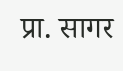प्रा. सागर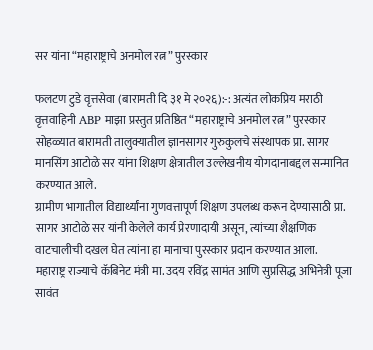सर यांना “महाराष्ट्राचे अनमोल रत्न” पुरस्कार

फलटण टुडे वृत्तसेवा (बारामती दि ३१ मे २०२६):-: अत्यंत लोकप्रिय मराठी वृत्तवाहिनी ABP माझा प्रस्तुत प्रतिष्ठित “महाराष्ट्राचे अनमोल रत्न” पुरस्कार सोहळ्यात बारामती तालुक्यातील ज्ञानसागर गुरुकुलचे संस्थापक प्रा. सागर मानसिंग आटोळे सर यांना शिक्षण क्षेत्रातील उल्लेखनीय योगदानाबद्दल सन्मानित करण्यात आले.
ग्रामीण भागातील विद्यार्थ्यांना गुणवत्तापूर्ण शिक्षण उपलब्ध करून देण्यासाठी प्रा. सागर आटोळे सर यांनी केलेले कार्य प्रेरणादायी असून, त्यांच्या शैक्षणिक वाटचालीची दखल घेत त्यांना हा मानाचा पुरस्कार प्रदान करण्यात आला.
महाराष्ट्र राज्याचे कॅबिनेट मंत्री मा. उदय रविंद्र सामंत आणि सुप्रसिद्ध अभिनेत्री पूजा सावंत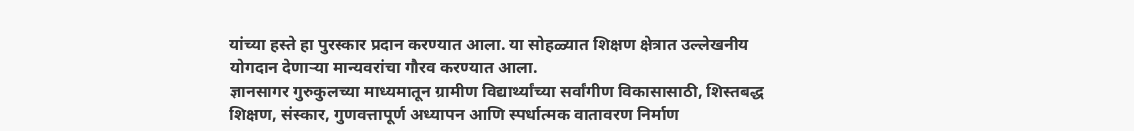यांच्या हस्ते हा पुरस्कार प्रदान करण्यात आला. या सोहळ्यात शिक्षण क्षेत्रात उल्लेखनीय योगदान देणाऱ्या मान्यवरांचा गौरव करण्यात आला.
ज्ञानसागर गुरुकुलच्या माध्यमातून ग्रामीण विद्यार्थ्यांच्या सर्वांगीण विकासासाठी, शिस्तबद्ध शिक्षण, संस्कार, गुणवत्तापूर्ण अध्यापन आणि स्पर्धात्मक वातावरण निर्माण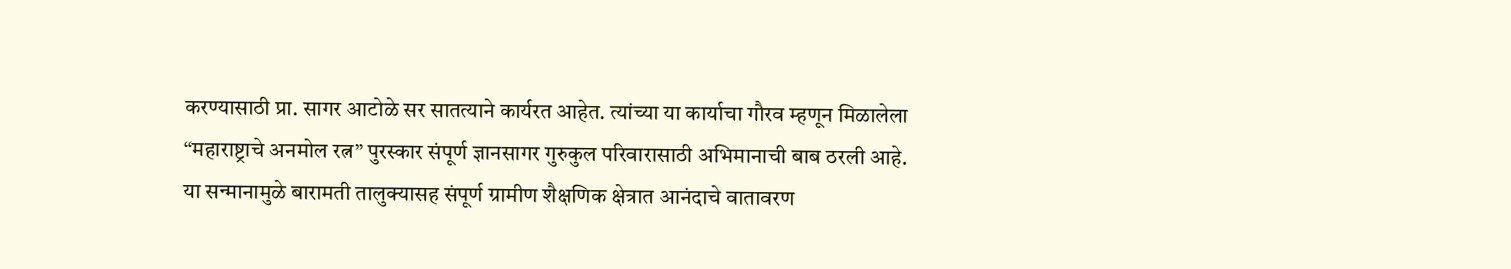करण्यासाठी प्रा. सागर आटोळे सर सातत्याने कार्यरत आहेत. त्यांच्या या कार्याचा गौरव म्हणून मिळालेला “महाराष्ट्राचे अनमोल रत्न” पुरस्कार संपूर्ण ज्ञानसागर गुरुकुल परिवारासाठी अभिमानाची बाब ठरली आहे.
या सन्मानामुळे बारामती तालुक्यासह संपूर्ण ग्रामीण शैक्षणिक क्षेत्रात आनंदाचे वातावरण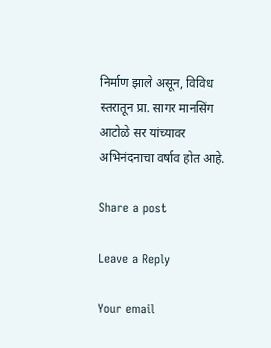निर्माण झाले असून, विविध स्तरातून प्रा. सागर मानसिंग आटोळे सर यांच्यावर अभिनंदनाचा वर्षाव होत आहे.

Share a post

Leave a Reply

Your email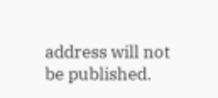address will not be published.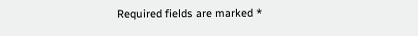Required fields are marked *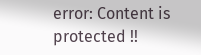error: Content is protected !!